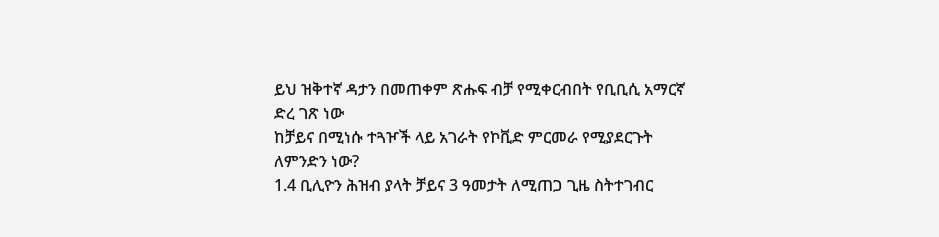ይህ ዝቅተኛ ዳታን በመጠቀም ጽሑፍ ብቻ የሚቀርብበት የቢቢሲ አማርኛ ድረ ገጽ ነው
ከቻይና በሚነሱ ተጓዦች ላይ አገራት የኮቪድ ምርመራ የሚያደርጉት ለምንድን ነው?
1.4 ቢሊዮን ሕዝብ ያላት ቻይና 3 ዓመታት ለሚጠጋ ጊዜ ስትተገብር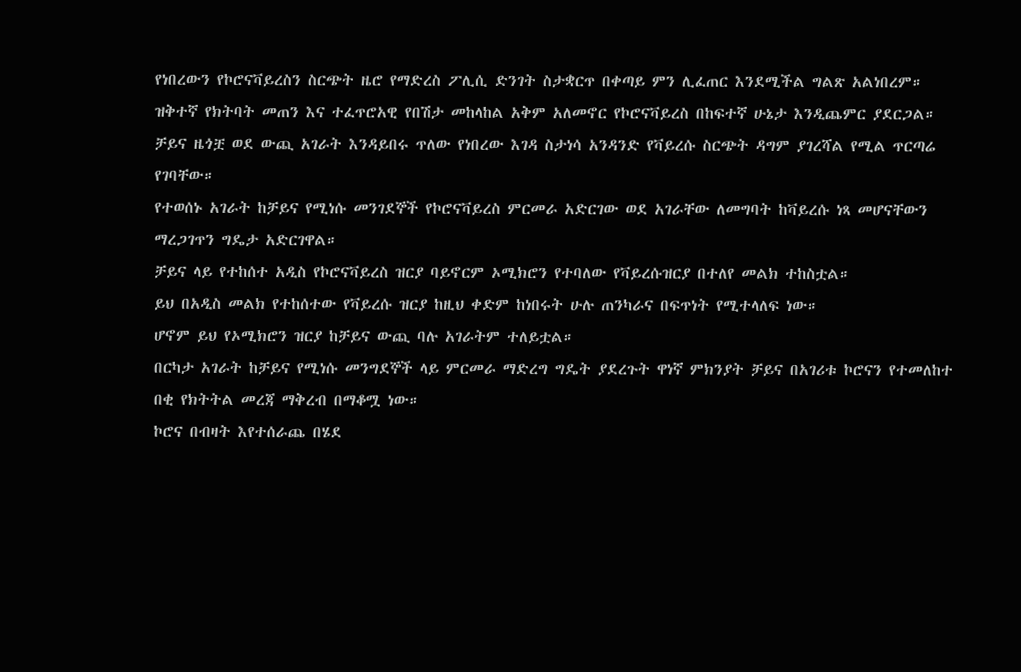የነበረውን የኮሮናቫይረስን ስርጭት ዜሮ የማድረስ ፖሊሲ ድንገት ስታቋርጥ በቀጣይ ምን ሊፈጠር እንደሚችል ግልጽ አልነበረም።
ዝቅተኛ የክትባት መጠን እና ተፈጥሮአዊ የበሽታ መከላከል አቅም አለመኖር የኮሮናቫይረስ በከፍተኛ ሁኔታ እንዲጨምር ያደርጋል።
ቻይና ዜጎቿ ወደ ውጪ አገራት እንዳይበሩ ጥለው የነበረው እገዳ ስታነሳ አንዳንድ የቫይረሱ ስርጭት ዳግም ያገረሻል የሚል ጥርጣሬ የገባቸው።
የተወሰኑ አገራት ከቻይና የሚነሱ መንገደኞች የኮሮናቫይረስ ምርመራ አድርገው ወደ አገራቸው ለመግባት ከቫይረሱ ነጻ መሆናቸውን ማረጋገጥን ግዴታ አድርገዋል።
ቻይና ላይ የተከሰተ አዲስ የኮሮናቫይረስ ዝርያ ባይኖርም ኦሚክሮን የተባለው የቫይረሱዝርያ በተለየ መልክ ተከስቷል።
ይህ በአዲስ መልክ የተከሰተው የቫይረሱ ዝርያ ከዚህ ቀድም ከነበሩት ሁሉ ጠንካራና በፍጥነት የሚተላለፍ ነው።
ሆኖም ይህ የኦሚክሮን ዝርያ ከቻይና ውጪ ባሉ አገራትም ተለይቷል።
በርካታ አገራት ከቻይና የሚነሱ መንግደኞች ላይ ምርመራ ማድረግ ግዴት ያደረጉት ዋነኛ ምክንያት ቻይና በአገሪቱ ኮሮናን የተመለከተ በቂ የክትትል መረጃ ማቅረብ በማቆሟ ነው።
ኮሮና በብዛት እየተሰራጨ በሄደ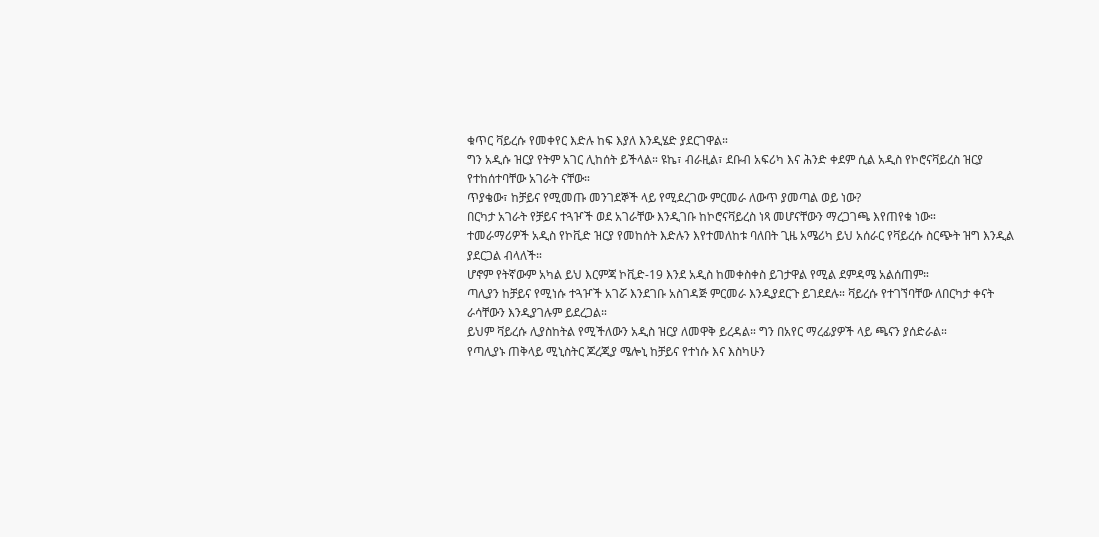ቁጥር ቫይረሱ የመቀየር እድሉ ከፍ እያለ እንዲሄድ ያደርገዋል።
ግን አዲሱ ዝርያ የትም አገር ሊከሰት ይችላል። ዩኬ፣ ብራዚል፣ ደቡብ አፍሪካ እና ሕንድ ቀደም ሲል አዲስ የኮሮናቫይረስ ዝርያ የተከሰተባቸው አገራት ናቸው።
ጥያቄው፣ ከቻይና የሚመጡ መንገደኞች ላይ የሚደረገው ምርመራ ለውጥ ያመጣል ወይ ነው?
በርካታ አገራት የቻይና ተጓዦች ወደ አገራቸው እንዲገቡ ከኮሮናቫይረስ ነጻ መሆናቸውን ማረጋገጫ እየጠየቁ ነው።
ተመራማሪዎች አዲስ የኮቪድ ዝርያ የመከሰት እድሉን እየተመለከቱ ባለበት ጊዜ አሜሪካ ይህ አሰራር የቫይረሱ ስርጭት ዝግ እንዲል ያደርጋል ብላለች።
ሆኖም የትኛውም አካል ይህ እርምጃ ኮቪድ-19 እንደ አዲስ ከመቀስቀስ ይገታዋል የሚል ደምዳሜ አልሰጠም።
ጣሊያን ከቻይና የሚነሱ ተጓዦች አገሯ እንደገቡ አስገዳጅ ምርመራ እንዲያደርጉ ይገደደሉ። ቫይረሱ የተገኘባቸው ለበርካታ ቀናት ራሳቸውን እንዲያገሉም ይደረጋል።
ይህም ቫይረሱ ሊያስከትል የሚችለውን አዲስ ዝርያ ለመዋቅ ይረዳል። ግን በአየር ማረፊያዎች ላይ ጫናን ያሰድራል።
የጣሊያኑ ጠቅላይ ሚኒስትር ጆረጂያ ሜሎኒ ከቻይና የተነሱ እና እስካሁን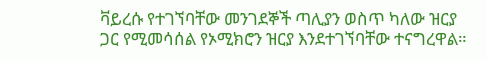ቫይረሱ የተገኘባቸው መንገደኞች ጣሊያን ወስጥ ካለው ዝርያ ጋር የሚመሳሰል የኦሚክሮን ዝርያ እንደተገኘባቸው ተናግረዋል።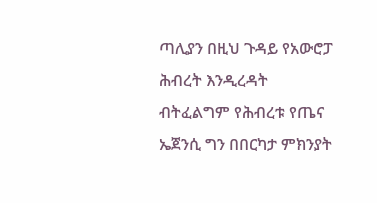ጣሊያን በዚህ ጉዳይ የአውሮፓ ሕብረት እንዲረዳት ብትፈልግም የሕብረቱ የጤና ኤጀንሲ ግን በበርካታ ምክንያት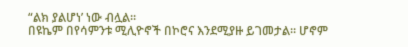“ልክ ያልሆነ’ ነው ብሏል።
በዩኬም በየሳምንቱ ሚሊዮኖች በኮሮና እንደሚያዙ ይገመታል። ሆኖም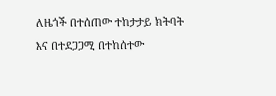ለዜጎች በተሰጠው ተከታታይ ክትባት እና በተደጋጋሚ በተከሰተው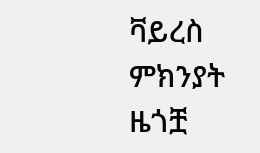ቫይረስ ምክንያት ዜጎቿ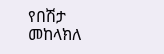የበሽታ መከላክለ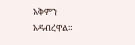አቅምን አዳብረዋል።